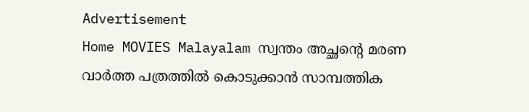Advertisement
Home MOVIES Malayalam സ്വന്തം അച്ഛന്റെ മരണ വാർത്ത പത്രത്തിൽ കൊടുക്കാൻ സാമ്പത്തിക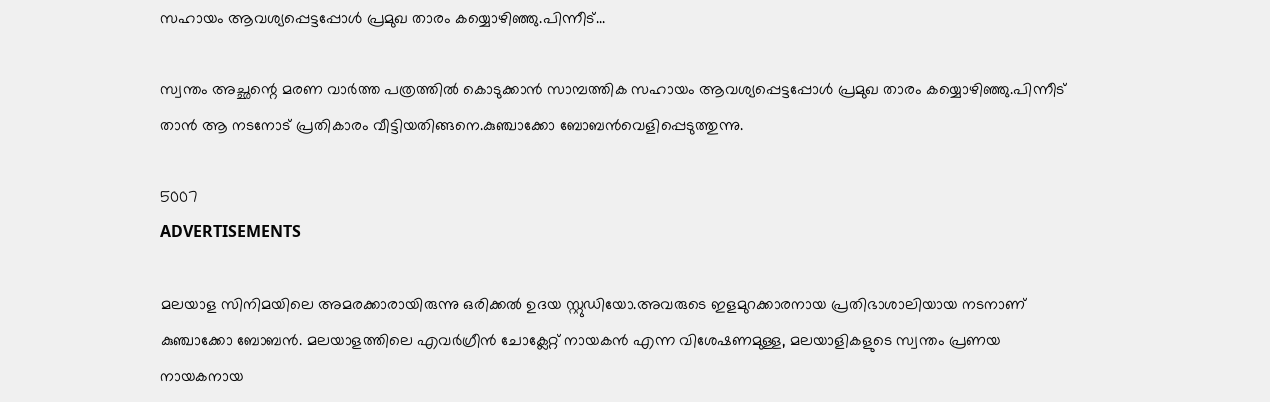സഹായം ആവശ്യപ്പെട്ടപ്പോൾ പ്രമുഖ താരം കയ്യൊഴിഞ്ഞു.പിന്നീട്...

സ്വന്തം അച്ഛന്റെ മരണ വാർത്ത പത്രത്തിൽ കൊടുക്കാൻ സാമ്പത്തിക സഹായം ആവശ്യപ്പെട്ടപ്പോൾ പ്രമുഖ താരം കയ്യൊഴിഞ്ഞു.പിന്നീട് താൻ ആ നടനോട് പ്രതികാരം വീട്ടിയതിങ്ങനെ.കുഞ്ചാക്കോ ബോബൻവെളിപ്പെടുത്തുന്നു.

5007
ADVERTISEMENTS

മലയാള സിനിമയിലെ അമരക്കാരായിരുന്നു ഒരിക്കൽ ഉദയ സ്റ്റുഡിയോ.അവരുടെ ഇളമുറക്കാരനായ പ്രതിഭാശാലിയായ നടനാണ് കുഞ്ചാക്കോ ബോബൻ. മലയാളത്തിലെ എവർഗ്രീൻ ചോക്ലേറ്റ് നായകൻ എന്ന വിശേഷണമുള്ള, മലയാളികളുടെ സ്വന്തം പ്രണയ നായകനായ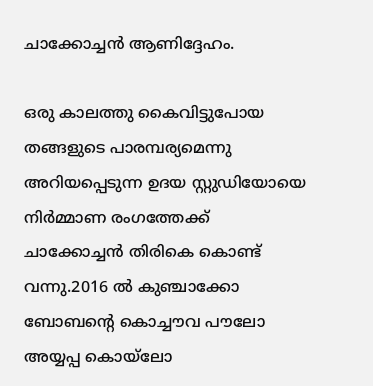ചാക്കോച്ചൻ ആണിദ്ദേഹം.

ഒരു കാലത്തു കൈവിട്ടുപോയ തങ്ങളുടെ പാരമ്പര്യമെന്നു അറിയപ്പെടുന്ന ഉദയ സ്റ്റുഡിയോയെ നിർമ്മാണ രംഗത്തേക്ക് ചാക്കോച്ചൻ തിരികെ കൊണ്ട് വന്നു.2016 ൽ കുഞ്ചാക്കോ ബോബന്റെ കൊച്ചൗവ പൗലോ അയ്യപ്പ കൊയ്‌ലോ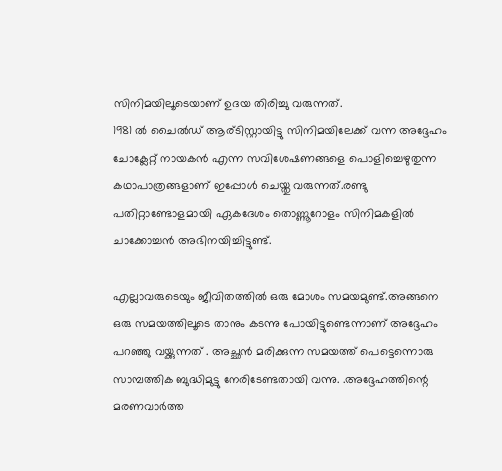സിനിമയിലൂടെയാണ് ഉദയ തിരിച്ചു വരുന്നത്.
1981 ൽ ചൈൽഡ് ആര്ടിസ്റ്റായിട്ടു സിനിമയിലേക്ക് വന്ന അദ്ദേഹം ചോക്ലേറ്റ് നായകൻ എന്ന സവിശേഷണങ്ങളെ പൊളിച്ചെഴുതുന്ന കഥാപാത്രങ്ങളാണ് ഇപ്പോൾ ചെയ്തു വരുന്നത്.രണ്ടു പതിറ്റാണ്ടോളമായി ഏകദേശം തൊണ്ണൂറോളം സിനിമകളിൽ ചാക്കോച്ചൻ അഭിനയിച്ചിട്ടുണ്ട്.

എല്ലാവരുടെയും ജീവിതത്തിൽ ഒരു മോശം സമയമുണ്ട്.അങ്ങനെ ഒരു സമയത്തിലൂടെ താനും കടന്നു പോയിട്ടുണ്ടെന്നാണ് അദ്ദേഹം പറഞ്ഞു വയ്ക്കുന്നത് . അച്ഛൻ മരിക്കുന്ന സമയത്ത് പെട്ടെന്നൊരു സാമ്പത്തിക ബുദ്ധിമുട്ടു നേരിടേണ്ടതായി വന്നു. .അദ്ദേഹത്തിന്റെ മരണവാർത്ത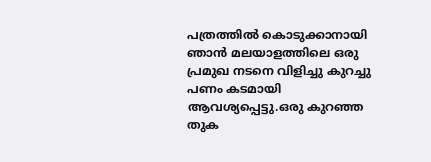പത്രത്തിൽ കൊടുക്കാനായി ഞാൻ മലയാളത്തിലെ ഒരു പ്രമുഖ നടനെ വിളിച്ചു കുറച്ചു പണം കടമായി ആവശ്യപ്പെട്ടു.ഒരു കുറഞ്ഞ തുക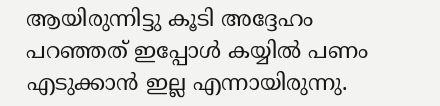ആയിരുന്നിട്ടു കൂടി അദ്ദേഹം പറഞ്ഞത് ഇപ്പോൾ കയ്യിൽ പണം എടുക്കാൻ ഇല്ല എന്നായിരുന്നു.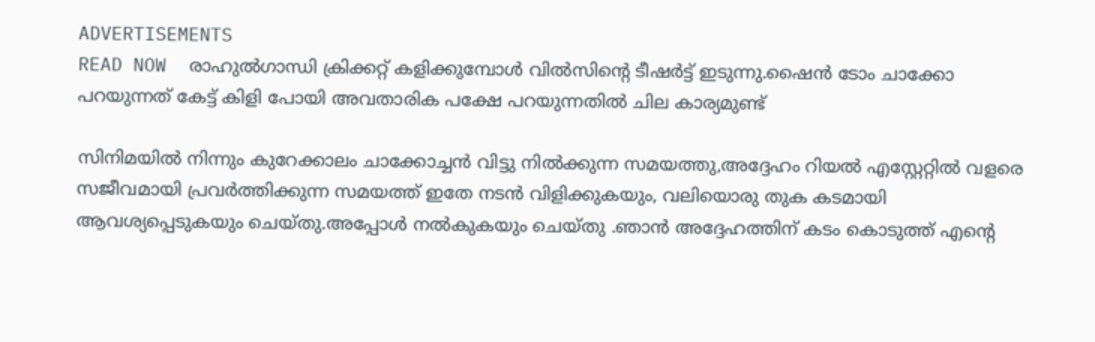ADVERTISEMENTS
READ NOW  രാഹുൽഗാന്ധി ക്രിക്കറ്റ് കളിക്കുമ്പോൾ വിൽസിന്റെ ടീഷർട്ട് ഇടുന്നു.ഷൈൻ ടോം ചാക്കോ പറയുന്നത് കേട്ട് കിളി പോയി അവതാരിക പക്ഷേ പറയുന്നതിൽ ചില കാര്യമുണ്ട്

സിനിമയിൽ നിന്നും കുറേക്കാലം ചാക്കോച്ചൻ വിട്ടു നിൽക്കുന്ന സമയത്തു,അദ്ദേഹം റിയൽ എസ്റ്റേറ്റിൽ വളരെ സജീവമായി പ്രവർത്തിക്കുന്ന സമയത്ത് ഇതേ നടൻ വിളിക്കുകയും, വലിയൊരു തുക കടമായി ആവശ്യപ്പെടുകയും ചെയ്തു.അപ്പോൾ നൽകുകയും ചെയ്തു .ഞാൻ അദ്ദേഹത്തിന് കടം കൊടുത്ത് എന്റെ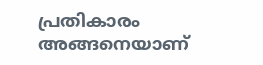പ്രതികാരം അങ്ങനെയാണ്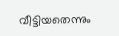വീട്ടിയതെന്നും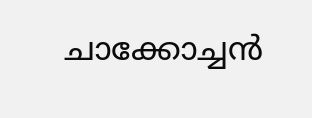ചാക്കോച്ചൻ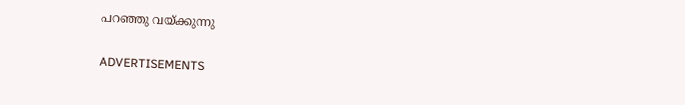പറഞ്ഞു വയ്ക്കുന്നു

ADVERTISEMENTS